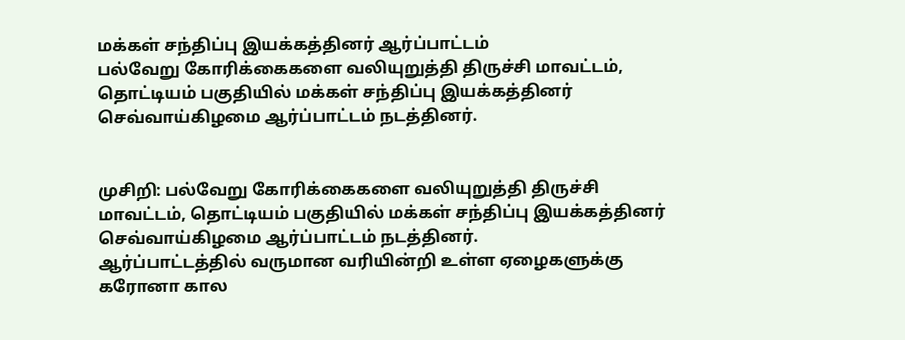மக்கள் சந்திப்பு இயக்கத்தினர் ஆர்ப்பாட்டம்
பல்வேறு கோரிக்கைகளை வலியுறுத்தி திருச்சி மாவட்டம், தொட்டியம் பகுதியில் மக்கள் சந்திப்பு இயக்கத்தினர் செவ்வாய்கிழமை ஆர்ப்பாட்டம் நடத்தினர்.


முசிறி: பல்வேறு கோரிக்கைகளை வலியுறுத்தி திருச்சி மாவட்டம், தொட்டியம் பகுதியில் மக்கள் சந்திப்பு இயக்கத்தினர் செவ்வாய்கிழமை ஆர்ப்பாட்டம் நடத்தினர்.
ஆர்ப்பாட்டத்தில் வருமான வரியின்றி உள்ள ஏழைகளுக்கு கரோனா கால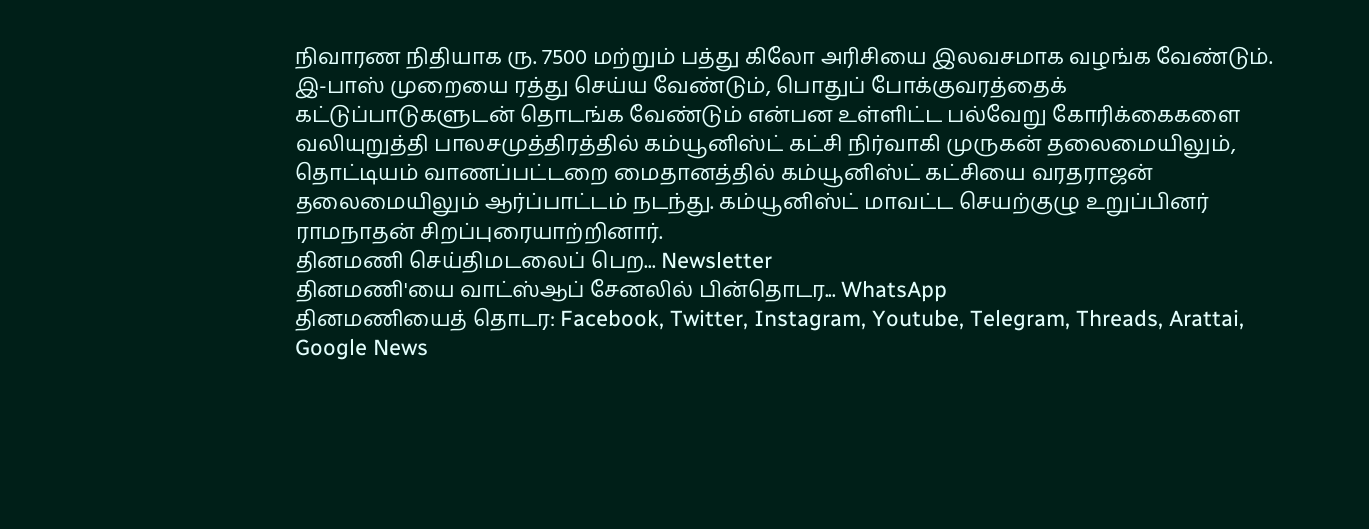நிவாரண நிதியாக ரு. 7500 மற்றும் பத்து கிலோ அரிசியை இலவசமாக வழங்க வேண்டும். இ-பாஸ் முறையை ரத்து செய்ய வேண்டும், பொதுப் போக்குவரத்தைக் கட்டுப்பாடுகளுடன் தொடங்க வேண்டும் என்பன உள்ளிட்ட பல்வேறு கோரிக்கைகளை வலியுறுத்தி பாலசமுத்திரத்தில் கம்யூனிஸ்ட் கட்சி நிர்வாகி முருகன் தலைமையிலும், தொட்டியம் வாணப்பட்டறை மைதானத்தில் கம்யூனிஸ்ட் கட்சியை வரதராஜன் தலைமையிலும் ஆர்ப்பாட்டம் நடந்து. கம்யூனிஸ்ட் மாவட்ட செயற்குழு உறுப்பினர் ராமநாதன் சிறப்புரையாற்றினார்.
தினமணி செய்திமடலைப் பெற... Newsletter
தினமணி'யை வாட்ஸ்ஆப் சேனலில் பின்தொடர... WhatsApp
தினமணியைத் தொடர: Facebook, Twitter, Instagram, Youtube, Telegram, Threads, Arattai, Google News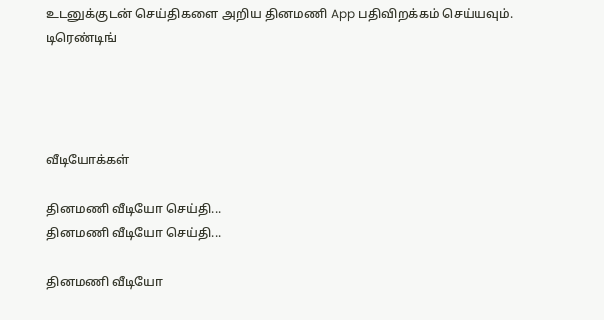உடனுக்குடன் செய்திகளை அறிய தினமணி App பதிவிறக்கம் செய்யவும்.
டிரெண்டிங்




வீடியோக்கள்

தினமணி வீடியோ செய்தி...
தினமணி வீடியோ செய்தி...

தினமணி வீடியோ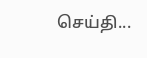செய்தி...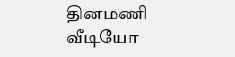தினமணி வீடியோ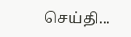செய்தி...